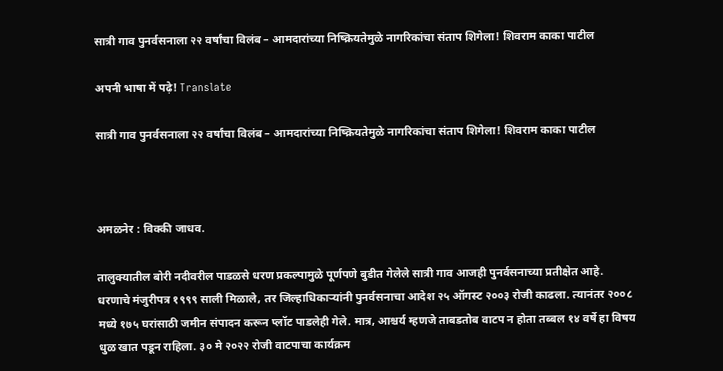सात्री गाव पुनर्वसनाला २२ वर्षांचा विलंब – आमदारांच्या निष्क्रियतेमुळे नागरिकांचा संताप शिगेला! शिवराम काका पाटील

अपनी भाषा में पढ़े! Translate

सात्री गाव पुनर्वसनाला २२ वर्षांचा विलंब – आमदारांच्या निष्क्रियतेमुळे नागरिकांचा संताप शिगेला! शिवराम काका पाटील



अमळनेर : विक्की जाधव.

तालुक्यातील बोरी नदीवरील पाडळसे धरण प्रकल्पामुळे पूर्णपणे बुडीत गेलेले सात्री गाव आजही पुनर्वसनाच्या प्रतीक्षेत आहे. धरणाचे मंजुरीपत्र १९९९ साली मिळाले, तर जिल्हाधिकाऱ्यांनी पुनर्वसनाचा आदेश २५ ऑगस्ट २००३ रोजी काढला. त्यानंतर २००८ मध्ये १७५ घरांसाठी जमीन संपादन करून प्लॉट पाडलेही गेले. मात्र, आश्चर्य म्हणजे ताबडतोब वाटप न होता तब्बल १४ वर्षे हा विषय धुळ खात पडून राहिला. ३० मे २०२२ रोजी वाटपाचा कार्यक्रम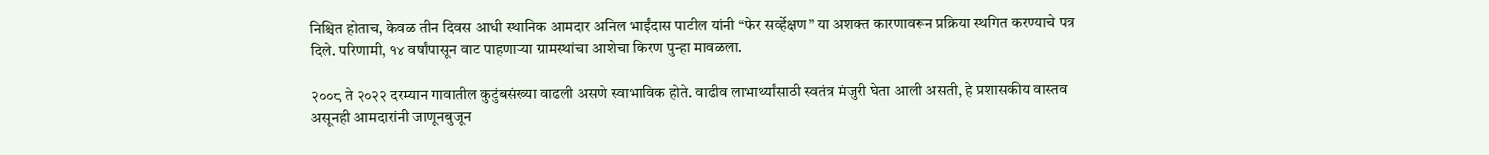निश्चित होताच, केवळ तीन दिवस आधी स्थानिक आमदार अनिल भाईंदास पाटील यांनी “फेर सर्व्हेक्षण” या अशक्त कारणावरून प्रक्रिया स्थगित करण्याचे पत्र दिले. परिणामी, १४ वर्षांपासून वाट पाहणाऱ्या ग्रामस्थांचा आशेचा किरण पुन्हा मावळला.

२००८ ते २०२२ दरम्यान गावातील कुटुंबसंख्या वाढली असणे स्वाभाविक होते. वाढीव लाभार्थ्यांसाठी स्वतंत्र मंजुरी घेता आली असती, हे प्रशासकीय वास्तव असूनही आमदारांनी जाणूनबुजून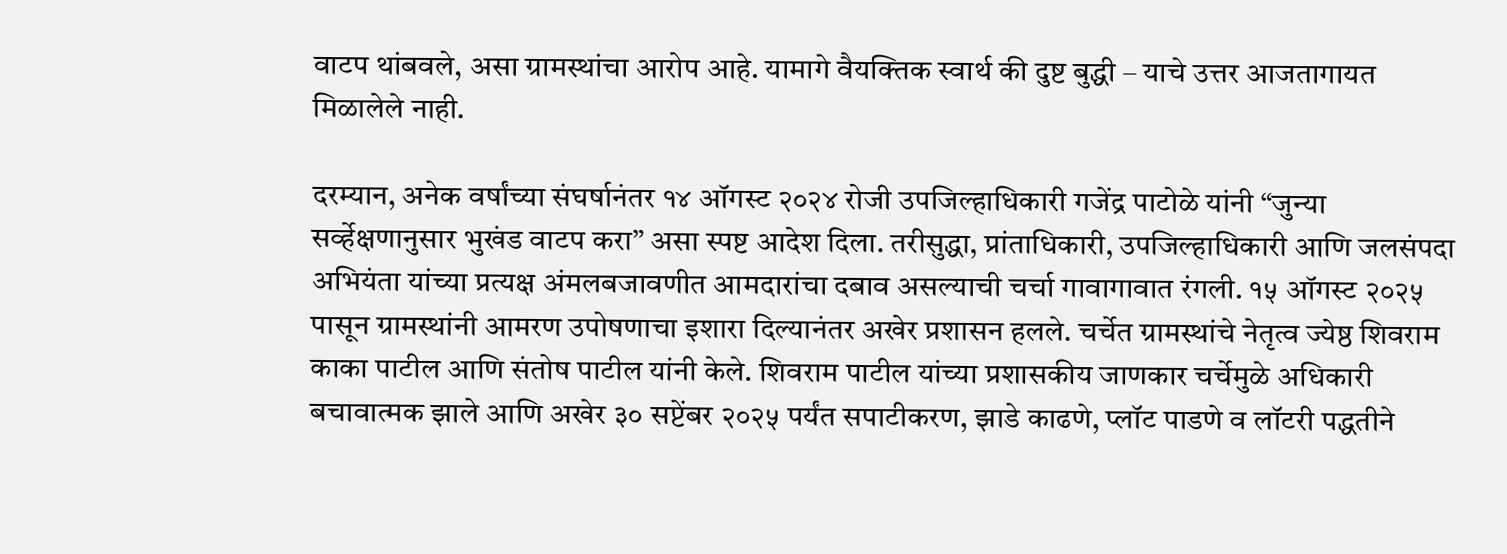वाटप थांबवले, असा ग्रामस्थांचा आरोप आहे. यामागे वैयक्तिक स्वार्थ की दुष्ट बुद्धी – याचे उत्तर आजतागायत मिळालेले नाही.

दरम्यान, अनेक वर्षांच्या संघर्षानंतर १४ ऑगस्ट २०२४ रोजी उपजिल्हाधिकारी गजेंद्र पाटोळे यांनी “जुन्या सर्व्हेक्षणानुसार भुखंड वाटप करा” असा स्पष्ट आदेश दिला. तरीसुद्धा, प्रांताधिकारी, उपजिल्हाधिकारी आणि जलसंपदा अभियंता यांच्या प्रत्यक्ष अंमलबजावणीत आमदारांचा दबाव असल्याची चर्चा गावागावात रंगली. १५ ऑगस्ट २०२५ पासून ग्रामस्थांनी आमरण उपोषणाचा इशारा दिल्यानंतर अखेर प्रशासन हलले. चर्चेत ग्रामस्थांचे नेतृत्व ज्येष्ठ शिवराम काका पाटील आणि संतोष पाटील यांनी केले. शिवराम पाटील यांच्या प्रशासकीय जाणकार चर्चेमुळे अधिकारी बचावात्मक झाले आणि अखेर ३० सप्टेंबर २०२५ पर्यंत सपाटीकरण, झाडे काढणे, प्लॉट पाडणे व लॉटरी पद्धतीने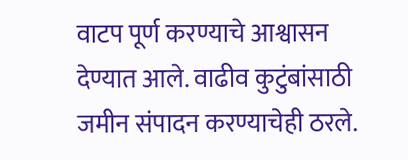वाटप पूर्ण करण्याचे आश्वासन देण्यात आले. वाढीव कुटुंबांसाठी जमीन संपादन करण्याचेही ठरले.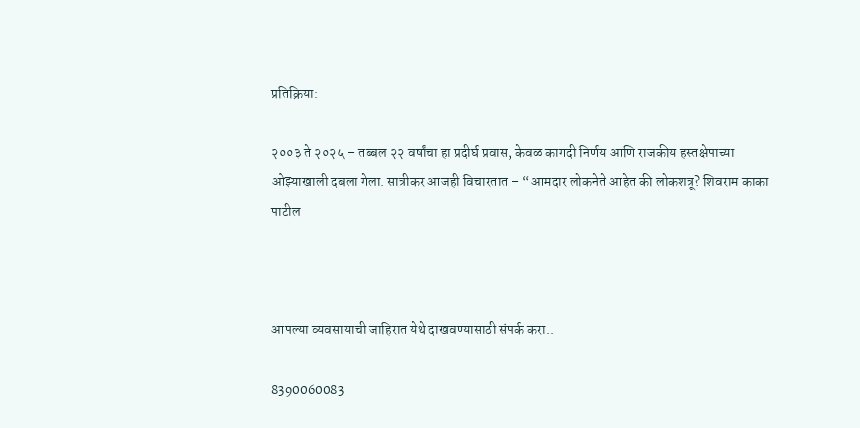प्रतिक्रिया:

२००३ ते २०२५ – तब्बल २२ वर्षांचा हा प्रदीर्घ प्रवास, केवळ कागदी निर्णय आणि राजकीय हस्तक्षेपाच्या ओझ्याखाली दबला गेला. सात्रीकर आजही विचारतात – “आमदार लोकनेते आहेत की लोकशत्रू? शिवराम काका पाटील



आपल्या व्यवसायाची जाहिरात येथे दाखवण्यासाठी संपर्क करा..

8390060083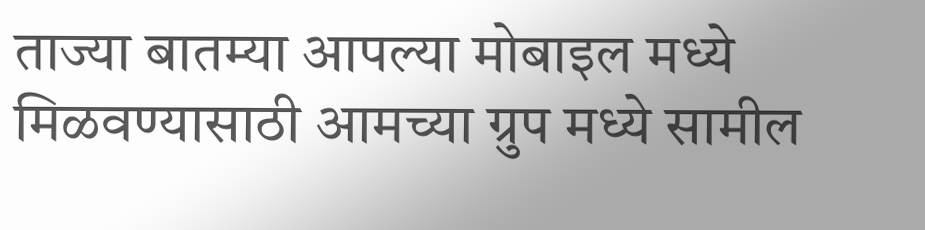ताज्या बातम्या आपल्या मोबाइल मध्ये मिळवण्यासाठी आमच्या ग्रुप मध्ये सामील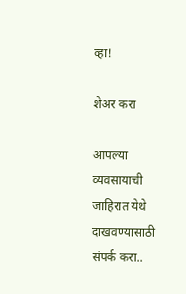व्हा!

शेअर करा

आपल्या व्यवसायाची जाहिरात येथे दाखवण्यासाठी संपर्क करा..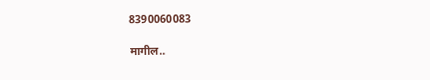8390060083

मागील..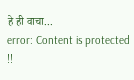हे ही वाचा...
error: Content is protected !!